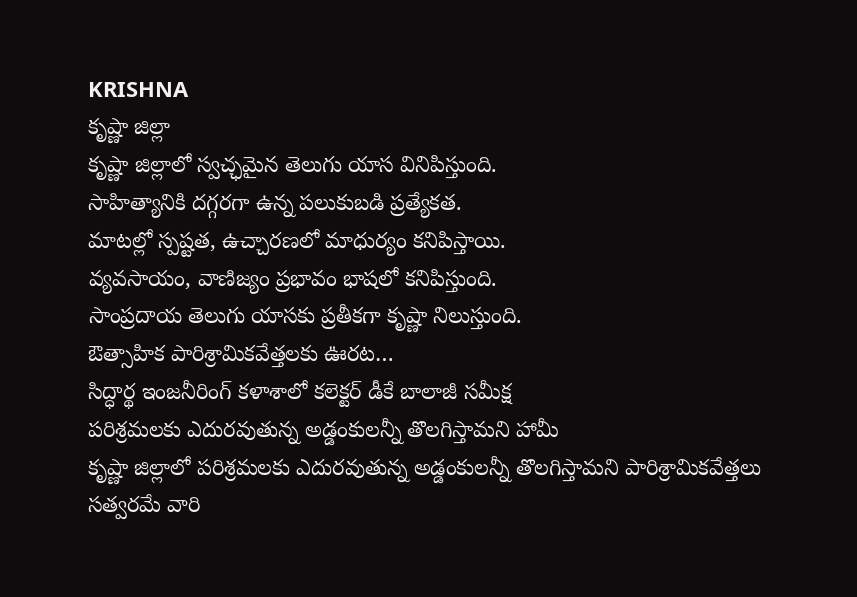KRISHNA
కృష్ణా జిల్లా
కృష్ణా జిల్లాలో స్వచ్ఛమైన తెలుగు యాస వినిపిస్తుంది.
సాహిత్యానికి దగ్గరగా ఉన్న పలుకుబడి ప్రత్యేకత.
మాటల్లో స్పష్టత, ఉచ్చారణలో మాధుర్యం కనిపిస్తాయి.
వ్యవసాయం, వాణిజ్యం ప్రభావం భాషలో కనిపిస్తుంది.
సాంప్రదాయ తెలుగు యాసకు ప్రతీకగా కృష్ణా నిలుస్తుంది.
ఔత్సాహిక పారిశ్రామికవేత్తలకు ఊరట…
సిద్ధార్థ ఇంజనీరింగ్ కళాశాలో కలెక్టర్ డీకే బాలాజీ సమీక్ష
పరిశ్రమలకు ఎదురవుతున్న అడ్డంకులన్నీ తొలగిస్తామని హామీ
కృష్ణా జిల్లాలో పరిశ్రమలకు ఎదురవుతున్న అడ్డంకులన్నీ తొలగిస్తామని పారిశ్రామికవేత్తలు సత్వరమే వారి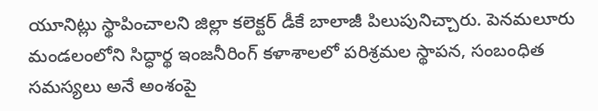యూనిట్లు స్థాపించాలని జిల్లా కలెక్టర్ డీకే బాలాజీ పిలుపునిచ్చారు. పెనమలూరు మండలంలోని సిద్ధార్థ ఇంజనీరింగ్ కళాశాలలో పరిశ్రమల స్థాపన, సంబంధిత సమస్యలు అనే అంశంపై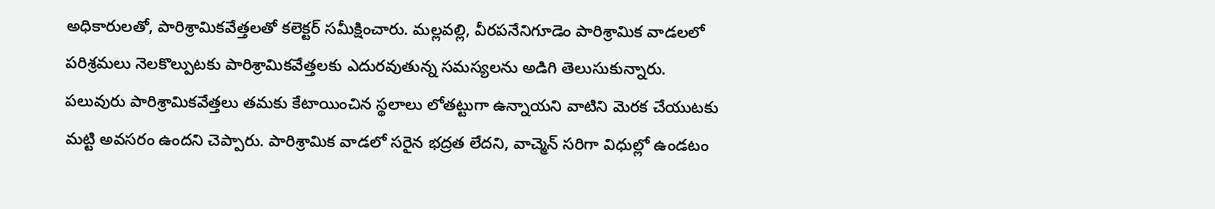అధికారులతో, పారిశ్రామికవేత్తలతో కలెక్టర్ సమీక్షించారు. మల్లవల్లి, వీరపనేనిగూడెం పారిశ్రామిక వాడలలో పరిశ్రమలు నెలకొల్పుటకు పారిశ్రామికవేత్తలకు ఎదురవుతున్న సమస్యలను అడిగి తెలుసుకున్నారు.
పలువురు పారిశ్రామికవేత్తలు తమకు కేటాయించిన స్థలాలు లోతట్టుగా ఉన్నాయని వాటిని మెరక చేయుటకు మట్టి అవసరం ఉందని చెప్పారు. పారిశ్రామిక వాడలో సరైన భద్రత లేదని, వాచ్మెన్ సరిగా విధుల్లో ఉండటం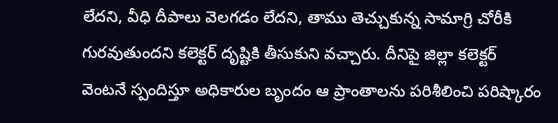లేదని, వీధి దీపాలు వెలగడం లేదని, తాము తెచ్చుకున్న సామాగ్రి చోరీకి గురవుతుందని కలెక్టర్ దృష్టికి తీసుకుని వచ్చారు. దీనిపై జిల్లా కలెక్టర్ వెంటనే స్పందిస్తూ అధికారుల బృందం ఆ ప్రాంతాలను పరిశీలించి పరిష్కారం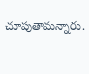చూపుతామన్నారు.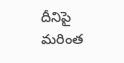దీనిపై మరింత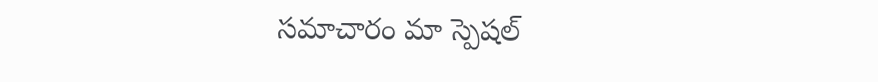సమాచారం మా స్పెషల్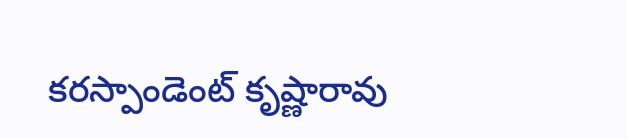కరస్పాండెంట్ కృష్ణారావు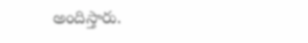అందిస్తారు.